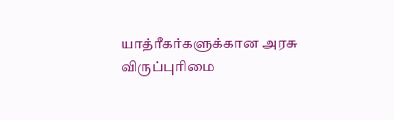யாத்ரீகர்களுக்கான அரசு விருப்புரிமை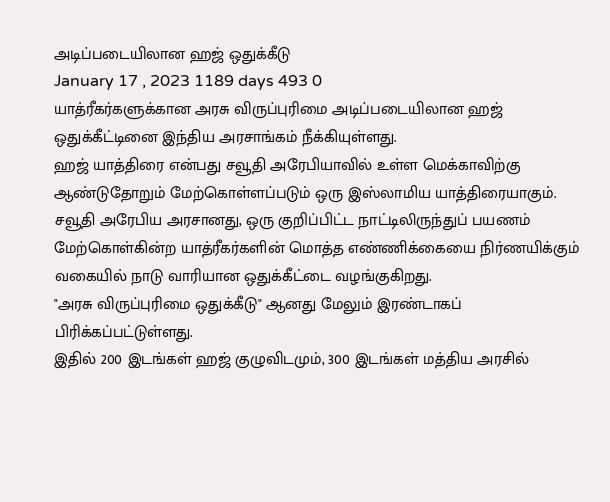அடிப்படையிலான ஹஜ் ஒதுக்கீடு
January 17 , 2023 1189 days 493 0
யாத்ரீகர்களுக்கான அரசு விருப்புரிமை அடிப்படையிலான ஹஜ் ஒதுக்கீட்டினை இந்திய அரசாங்கம் நீக்கியுள்ளது.
ஹஜ் யாத்திரை என்பது சவூதி அரேபியாவில் உள்ள மெக்காவிற்கு ஆண்டுதோறும் மேற்கொள்ளப்படும் ஒரு இஸ்லாமிய யாத்திரையாகும்.
சவூதி அரேபிய அரசானது, ஒரு குறிப்பிட்ட நாட்டிலிருந்துப் பயணம் மேற்கொள்கின்ற யாத்ரீகர்களின் மொத்த எண்ணிக்கையை நிர்ணயிக்கும் வகையில் நாடு வாரியான ஒதுக்கீட்டை வழங்குகிறது.
"அரசு விருப்புரிமை ஒதுக்கீடு" ஆனது மேலும் இரண்டாகப் பிரிக்கப்பட்டுள்ளது.
இதில் 200 இடங்கள் ஹஜ் குழுவிடமும், 300 இடங்கள் மத்திய அரசில்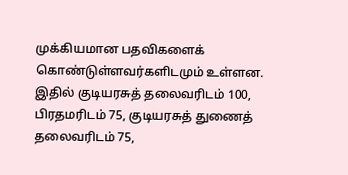முக்கியமான பதவிகளைக் கொண்டுள்ளவர்களிடமும் உள்ளன.
இதில் குடியரசுத் தலைவரிடம் 100, பிரதமரிடம் 75, குடியரசுத் துணைத் தலைவரிடம் 75,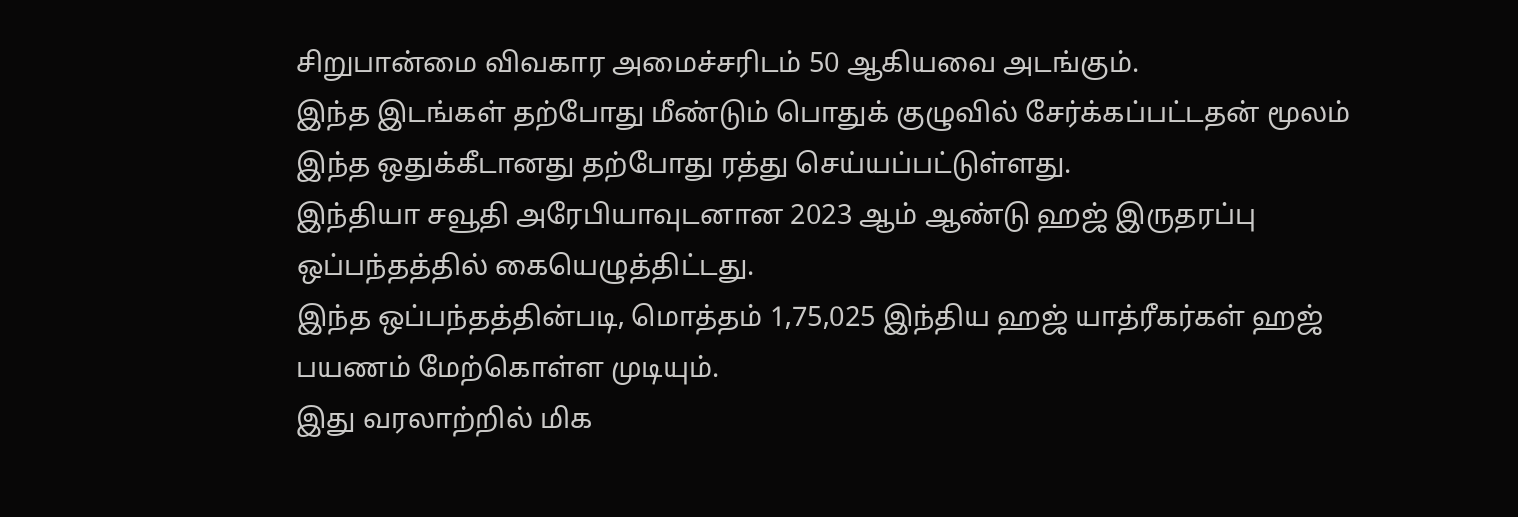சிறுபான்மை விவகார அமைச்சரிடம் 50 ஆகியவை அடங்கும்.
இந்த இடங்கள் தற்போது மீண்டும் பொதுக் குழுவில் சேர்க்கப்பட்டதன் மூலம் இந்த ஒதுக்கீடானது தற்போது ரத்து செய்யப்பட்டுள்ளது.
இந்தியா சவூதி அரேபியாவுடனான 2023 ஆம் ஆண்டு ஹஜ் இருதரப்பு ஒப்பந்தத்தில் கையெழுத்திட்டது.
இந்த ஒப்பந்தத்தின்படி, மொத்தம் 1,75,025 இந்திய ஹஜ் யாத்ரீகர்கள் ஹஜ் பயணம் மேற்கொள்ள முடியும்.
இது வரலாற்றில் மிக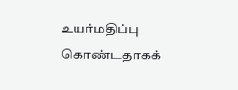உயர்மதிப்பு கொண்டதாகக்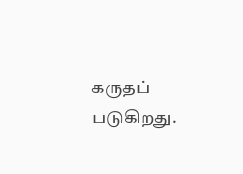கருதப் படுகிறது.